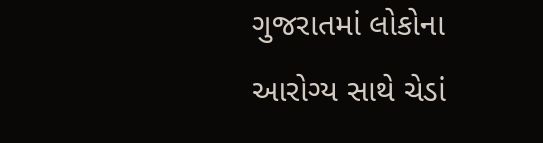ગુજરાતમાં લોકોના આરોગ્ય સાથે ચેડાં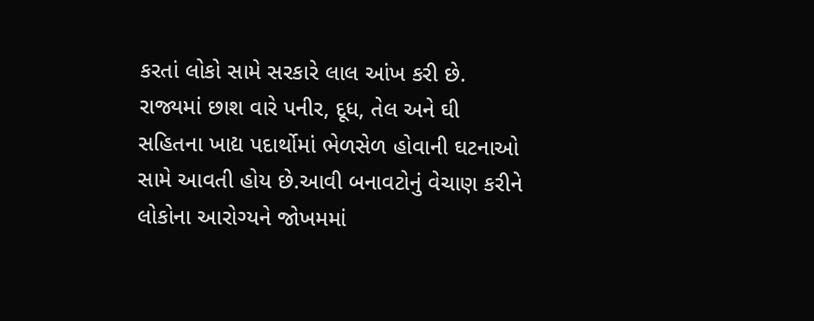કરતાં લોકો સામે સરકારે લાલ આંખ કરી છે. રાજ્યમાં છાશ વારે પનીર, દૂધ, તેલ અને ઘી સહિતના ખાદ્ય પદાર્થોમાં ભેળસેળ હોવાની ઘટનાઓ સામે આવતી હોય છે.આવી બનાવટોનું વેચાણ કરીને લોકોના આરોગ્યને જોખમમાં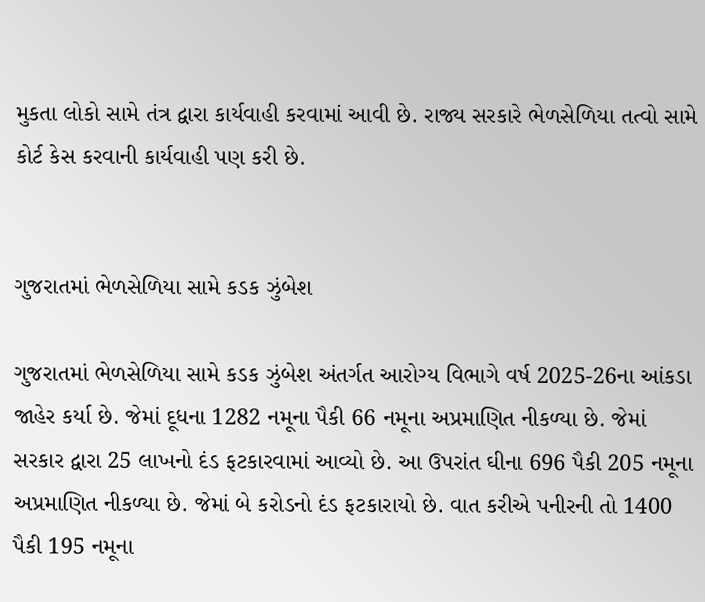મુકતા લોકો સામે તંત્ર દ્વારા કાર્યવાહી કરવામાં આવી છે. રાજ્ય સરકારે ભેળસેળિયા તત્વો સામે કોર્ટ કેસ કરવાની કાર્યવાહી પણ કરી છે.


ગુજરાતમાં ભેળસેળિયા સામે કડક ઝુંબેશ

ગુજરાતમાં ભેળસેળિયા સામે કડક ઝુંબેશ અંતર્ગત આરોગ્ય વિભાગે વર્ષ 2025-26ના આંકડા જાહેર કર્યા છે. જેમાં દૂધના 1282 નમૂના પૈકી 66 નમૂના અપ્રમાણિત નીકળ્યા છે. જેમાં સરકાર દ્વારા 25 લાખનો દંડ ફટકારવામાં આવ્યો છે. આ ઉપરાંત ઘીના 696 પૈકી 205 નમૂના અપ્રમાણિત નીકળ્યા છે. જેમાં બે કરોડનો દંડ ફટકારાયો છે. વાત કરીએ પનીરની તો 1400 પૈકી 195 નમૂના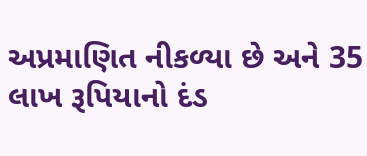અપ્રમાણિત નીકળ્યા છે અને 35 લાખ રૂપિયાનો દંડ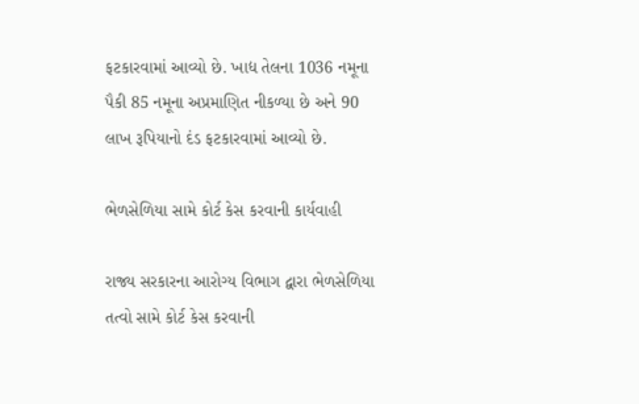ફટકારવામાં આવ્યો છે. ખાદ્ય તેલના 1036 નમૂના પૈકી 85 નમૂના અપ્રમાણિત નીકળ્યા છે અને 90 લાખ રૂપિયાનો દંડ ફટકારવામાં આવ્યો છે.

ભેળસેળિયા સામે કોર્ટ કેસ કરવાની કાર્યવાહી

રાજ્ય સરકારના આરોગ્ય વિભાગ દ્વારા ભેળસેળિયા તત્વો સામે કોર્ટ કેસ કરવાની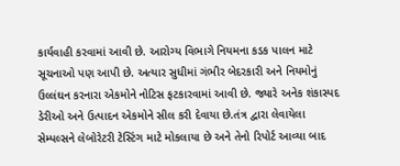કાર્યવાહી કરવામાં આવી છે. આરોગ્ય વિભાગે નિયમના કડક પાલન માટે સૂચનાઓ પણ આપી છે. અત્યાર સુધીમાં ગંભીર બેદરકારી અને નિયમોનું ઉલ્લંઘન કરનારા એકમોને નોટિસ ફટકારવામાં આવી છે. જ્યારે અનેક શંકાસ્પદ ડેરીઓ અને ઉત્પાદન એકમોને સીલ કરી દેવાયા છે.તંત્ર દ્વારા લેવાયેલા સેમ્પલ્સને લેબોરેટરી ટેસ્ટિંગ માટે મોકલાયા છે અને તેનો રિપોર્ટ આવ્યા બાદ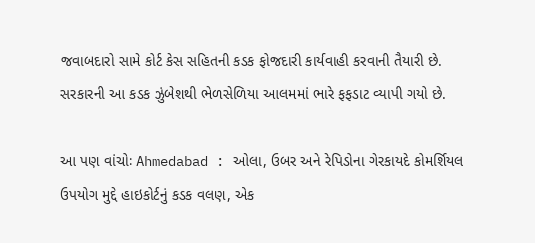જવાબદારો સામે કોર્ટ કેસ સહિતની કડક ફોજદારી કાર્યવાહી કરવાની તૈયારી છે. સરકારની આ કડક ઝુંબેશથી ભેળસેળિયા આલમમાં ભારે ફફડાટ વ્યાપી ગયો છે.

આ પણ વાંચોઃ Ahmedabad : ઓલા, ઉબર અને રેપિડોના ગેરકાયદે કોમર્શિયલ ઉપયોગ મુદ્દે હાઇકોર્ટનું કડક વલણ, એક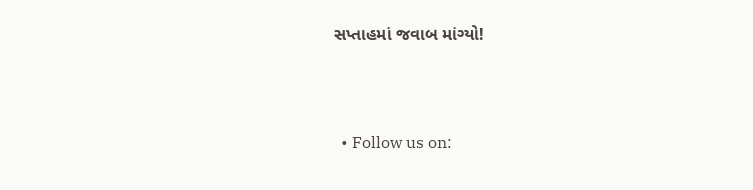સપ્તાહમાં જવાબ માંગ્યો!



  • Follow us on: